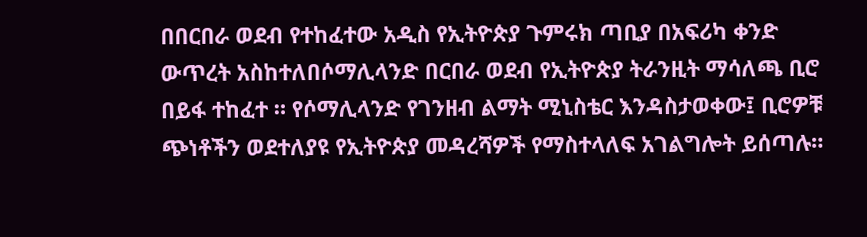በበርበራ ወደብ የተከፈተው አዲስ የኢትዮጵያ ጉምሩክ ጣቢያ በአፍሪካ ቀንድ ውጥረት አስከተለበሶማሊላንድ በርበራ ወደብ የኢትዮጵያ ትራንዚት ማሳለጫ ቢሮ በይፋ ተከፈተ ። የሶማሊላንድ የገንዘብ ልማት ሚኒስቴር እንዳስታወቀው፤ ቢሮዎቹ ጭነቶችን ወደተለያዩ የኢትዮጵያ መዳረሻዎች የማስተላለፍ አገልግሎት ይሰጣሉ።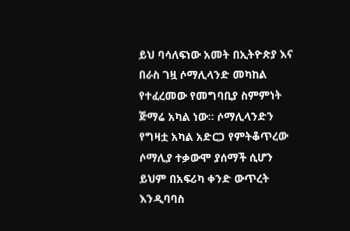ይህ ባሳለፍነው አመት በኢትዮጵያ እና በራስ ገዟ ሶማሊላንድ መካከል የተፈረመው የመግባቢያ ስምምነት ጅማሬ አካል ነው። ሶማሊላንድን የግዛቷ አካል አድርጋ የምትቆጥረው ሶማሊያ ተቃውሞ ያሰማች ሲሆን ይህም በአፍሪካ ቀንድ ውጥረት እንዲባባስ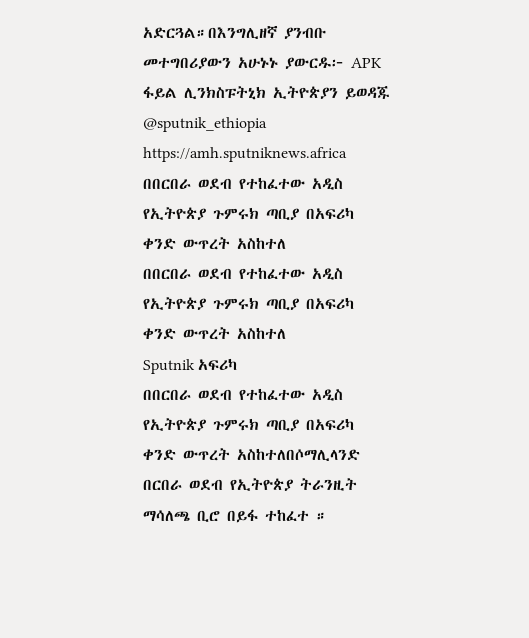አድርጓል።በእንግሊዘኛ ያንብቡ መተግበሪያውን አሁኑኑ ያውርዱ፦ APK ፋይል ሊንክስፑትኒክ ኢትዮጵያን ይወዳጁ @sputnik_ethiopia
https://amh.sputniknews.africa
በበርበራ ወደብ የተከፈተው አዲስ የኢትዮጵያ ጉምሩክ ጣቢያ በአፍሪካ ቀንድ ውጥረት አስከተለ
በበርበራ ወደብ የተከፈተው አዲስ የኢትዮጵያ ጉምሩክ ጣቢያ በአፍሪካ ቀንድ ውጥረት አስከተለ
Sputnik አፍሪካ
በበርበራ ወደብ የተከፈተው አዲስ የኢትዮጵያ ጉምሩክ ጣቢያ በአፍሪካ ቀንድ ውጥረት አስከተለበሶማሊላንድ በርበራ ወደብ የኢትዮጵያ ትራንዚት ማሳለጫ ቢሮ በይፋ ተከፈተ ።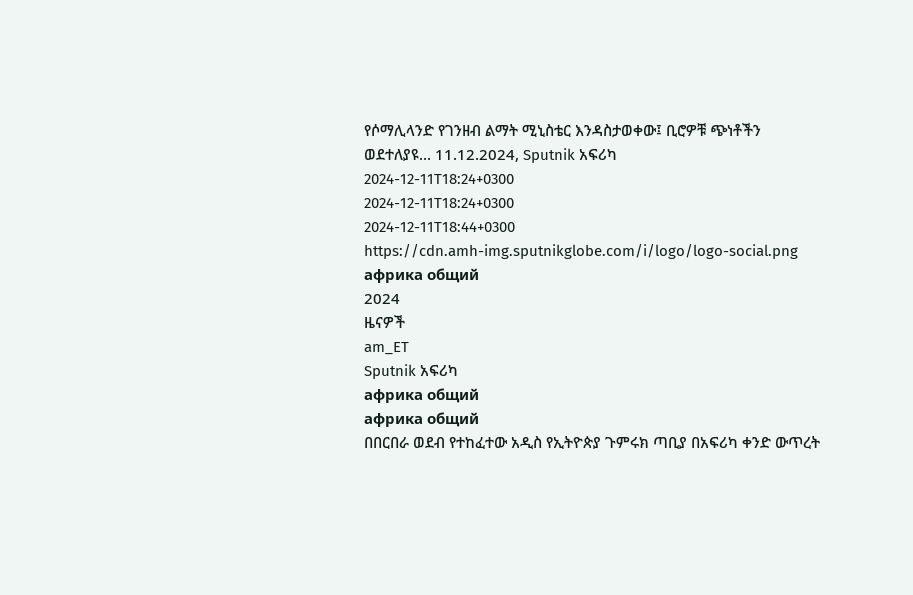የሶማሊላንድ የገንዘብ ልማት ሚኒስቴር እንዳስታወቀው፤ ቢሮዎቹ ጭነቶችን ወደተለያዩ... 11.12.2024, Sputnik አፍሪካ
2024-12-11T18:24+0300
2024-12-11T18:24+0300
2024-12-11T18:44+0300
https://cdn.amh-img.sputnikglobe.com/i/logo/logo-social.png
африка общий
2024
ዜናዎች
am_ET
Sputnik አፍሪካ
африка общий
африка общий
በበርበራ ወደብ የተከፈተው አዲስ የኢትዮጵያ ጉምሩክ ጣቢያ በአፍሪካ ቀንድ ውጥረት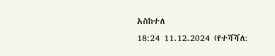አስከተለ
18:24 11.12.2024 (የተሻሻለ: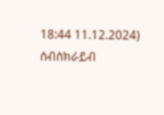18:44 11.12.2024)
ሰብስክራይብ